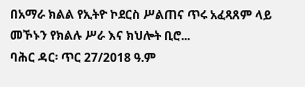በአማራ ክልል የኢትዮ ኮደርስ ሥልጠና ጥሩ አፈጻጸም ላይ መኾኑን የክልሉ ሥራ እና ክህሎት ቢሮ...
ባሕር ዳር፡ ጥር 27/2018 ዓ.ም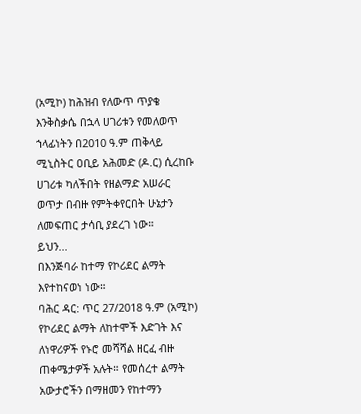(አሚኮ) ከሕዝብ የለውጥ ጥያቄ እንቅስቃሴ በኋላ ሀገሪቱን የመለወጥ ኀላፊነትን በ2010 ዓ.ም ጠቅላይ ሚኒስትር ዐቢይ አሕመድ (ዶ.ር) ሲረከቡ ሀገሪቱ ካለችበት የዘልማድ አሠራር ወጥታ በብዙ የምትቀየርበት ሁኔታን ለመፍጠር ታሳቢ ያደረገ ነው።
ይህን...
በእንጅባራ ከተማ የኮሪደር ልማት እየተከናወነ ነው።
ባሕር ዳር: ጥር 27/2018 ዓ.ም (አሚኮ) የኮሪደር ልማት ለከተሞች እድገት እና ለነዋሪዎች የኑሮ መሻሻል ዘርፈ ብዙ ጠቀሜታዎች አሉት። የመሰረተ ልማት አውታሮችን በማዘመን የከተማን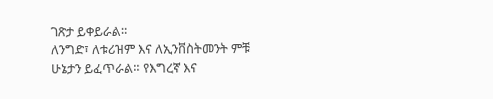ገጽታ ይቀይራል።
ለንግድ፣ ለቱሪዝም እና ለኢንቨስትመንት ምቹ ሁኔታን ይፈጥራል። የእግረኛ እና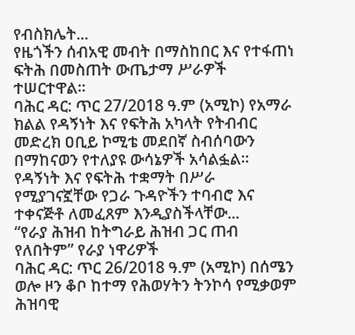የብስክሌት...
የዜጎችን ሰብአዊ መብት በማስከበር እና የተፋጠነ ፍትሕ በመስጠት ውጤታማ ሥራዎች ተሠርተዋል።
ባሕር ዳር: ጥር 27/2018 ዓ.ም (አሚኮ) የአማራ ክልል የዳኝነት እና የፍትሕ አካላት የትብብር መድረክ ዐቢይ ኮሚቴ መደበኛ ስብሰባውን በማከናወን የተለያዩ ውሳኔዎች አሳልፏል።
የዳኝነት እና የፍትሕ ተቋማት በሥራ የሚያገናኟቸው የጋራ ጉዳዮችን ተባብሮ እና ተቀናጅቶ ለመፈጸም እንዲያስችላቸው...
“የራያ ሕዝብ ከትግራይ ሕዝብ ጋር ጠብ የለበትም” የራያ ነዋሪዎች
ባሕር ዳር: ጥር 26/2018 ዓ.ም (አሚኮ) በሰሜን ወሎ ዞን ቆቦ ከተማ የሕወሃትን ትንኮሳ የሚቃወም ሕዝባዊ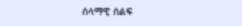ሰላማዊ ሰልፍ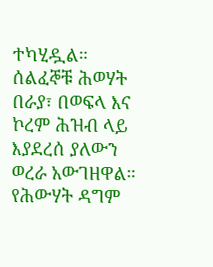ተካሂዷል።
ሰልፈኞቹ ሕወሃት በራያ፣ በወፍላ እና ኮረም ሕዝብ ላይ እያደረሰ ያለውን ወረራ አውገዘዋል። የሕውሃት ዳግም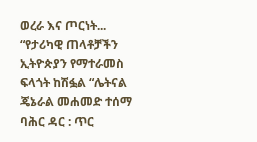ወረራ እና ጦርነት...
“የታሪካዊ ጠላቶቻችን ኢትዮጵያን የማተራመስ ፍላጎት ከሽፏል “ሌትናል ጄኔራል መሐመድ ተሰማ
ባሕር ዳር : ጥር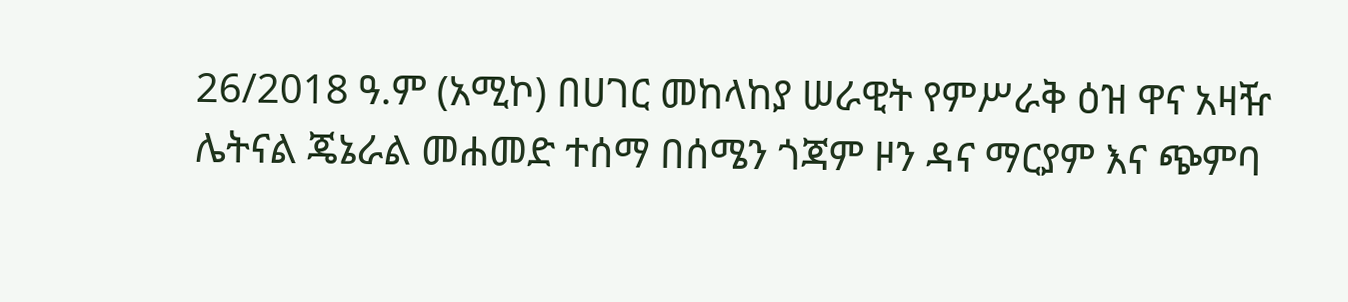26/2018 ዓ.ም (አሚኮ) በሀገር መከላከያ ሠራዊት የምሥራቅ ዕዝ ዋና አዛዥ ሌትናል ጄኔራል መሐመድ ተሰማ በሰሜን ጎጃም ዞን ዳና ማርያም እና ጭምባ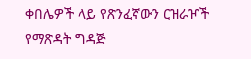ቀበሌዎች ላይ የጽንፈኛውን ርዝራዦች የማጽዳት ግዳጅ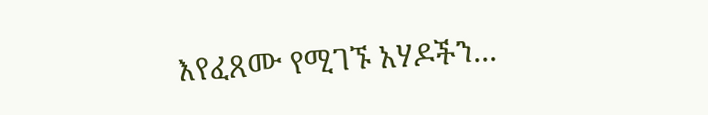እየፈጸሙ የሚገኙ አሃዶችን...